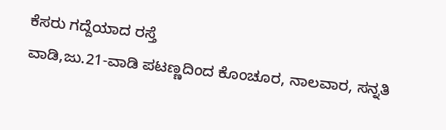ಕೆಸರು ಗದ್ದೆಯಾದ ರಸ್ತೆ
ವಾಡಿ,ಜು.21-ವಾಡಿ ಪಟಣ್ಣದಿಂದ ಕೊಂಚೂರ, ನಾಲವಾರ, ಸನ್ನತಿ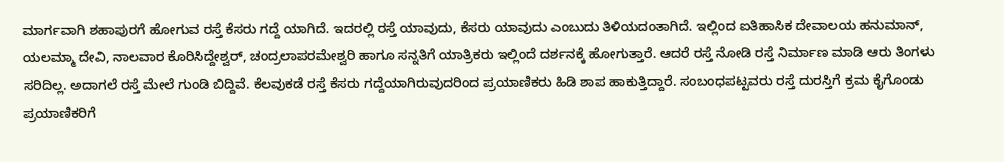ಮಾರ್ಗವಾಗಿ ಶಹಾಪುರಗೆ ಹೋಗುವ ರಸ್ತೆ ಕೆಸರು ಗದ್ದೆ ಯಾಗಿದೆ. ಇದರಲ್ಲಿ ರಸ್ತೆ ಯಾವುದು, ಕೆಸರು ಯಾವುದು ಎಂಬುದು ತಿಳಿಯದಂತಾಗಿದೆ. ಇಲ್ಲಿಂದ ಐತಿಹಾಸಿಕ ದೇವಾಲಯ ಹನುಮಾನ್, ಯಲಮ್ಮಾ ದೇವಿ, ನಾಲವಾರ ಕೊರಿಸಿದ್ದೇಶ್ವರ್, ಚಂದ್ರಲಾಪರಮೇಶ್ವರಿ ಹಾಗೂ ಸನ್ನತಿಗೆ ಯಾತ್ರಿಕರು ಇಲ್ಲಿಂದೆ ದರ್ಶನಕ್ಕೆ ಹೋಗುತ್ತಾರೆ. ಆದರೆ ರಸ್ತೆ ನೋಡಿ ರಸ್ತೆ ನಿರ್ಮಾಣ ಮಾಡಿ ಆರು ತಿಂಗಳು ಸರಿದಿಲ್ಲ. ಅದಾಗಲೆ ರಸ್ತೆ ಮೇಲೆ ಗುಂಡಿ ಬಿದ್ದಿವೆ. ಕೆಲವುಕಡೆ ರಸ್ತೆ ಕೆಸರು ಗದ್ದೆಯಾಗಿರುವುದರಿಂದ ಪ್ರಯಾಣಿಕರು ಹಿಡಿ ಶಾಪ ಹಾಕುತ್ತಿದ್ದಾರೆ. ಸಂಬಂಧಪಟ್ಟವರು ರಸ್ತೆ ದುರಸ್ತಿಗೆ ಕ್ರಮ ಕೈಗೊಂಡು ಪ್ರಯಾಣಿಕರಿಗೆ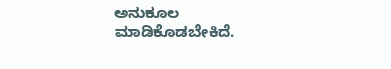ಅನುಕೂಲ ಮಾಡಿಕೊಡಬೇಕಿದೆ.